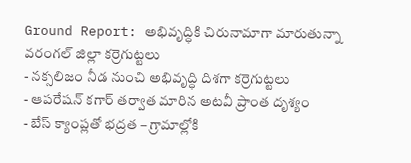Ground Report: అభివృద్ధికి చిరునామాగా మారుతున్నా వరంగల్ జిల్లా కర్రెగుట్టలు
- నక్సలిజం నీడ నుంచి అభివృద్ధి దిశగా కర్రెగుట్టలు
- ఆపరేషన్ కగార్ తర్వాత మారిన అటవీ ప్రాంత దృశ్యం
- బేస్ క్యాంప్లతో భద్రత – గ్రామాల్లోకి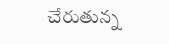చేరుతున్న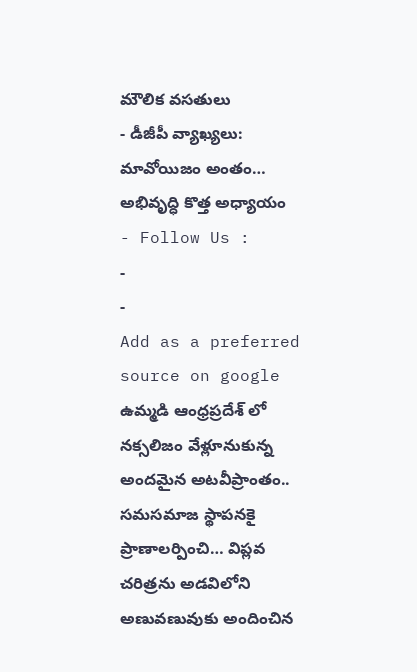మౌలిక వసతులు
- డీజీపీ వ్యాఖ్యలు: మావోయిజం అంతం… అభివృద్ధి కొత్త అధ్యాయం
- Follow Us :
-
-
Add as a preferred
source on google
ఉమ్మడి ఆంధ్రప్రదేశ్ లో నక్సలిజం వేళ్లూనుకున్న అందమైన అటవీప్రాంతం.. సమసమాజ స్థాపనకై ప్రాణాలర్పించి… విప్లవ చరిత్రను అడవిలోని అణువణువుకు అందించిన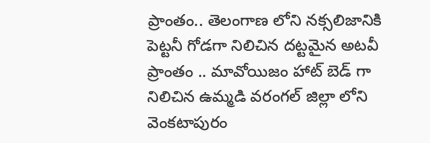ప్రాంతం.. తెలంగాణ లోని నక్సలిజానికి పెట్టనీ గోడగా నిలిచిన దట్టమైన అటవీ ప్రాంతం .. మావోయిజం హాట్ బెడ్ గా నిలిచిన ఉమ్మడి వరంగల్ జిల్లా లోని వెంకటాపురం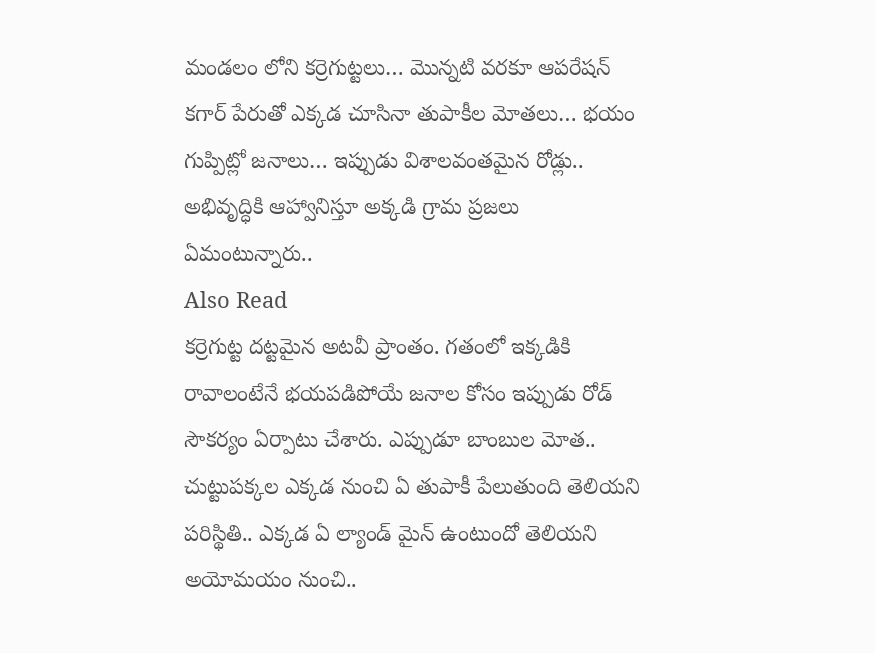మండలం లోని కర్రెగుట్టలు… మొన్నటి వరకూ ఆపరేషన్ కగార్ పేరుతో ఎక్కడ చూసినా తుపాకీల మోతలు… భయం గుప్పిట్లో జనాలు… ఇప్పుడు విశాలవంతమైన రోడ్లు.. అభివృద్ధికి ఆహ్వానిస్తూ అక్కడి గ్రామ ప్రజలు ఏమంటున్నారు..
Also Read
కర్రెగుట్ట దట్టమైన అటవీ ప్రాంతం. గతంలో ఇక్కడికి రావాలంటేనే భయపడిపోయే జనాల కోసం ఇప్పుడు రోడ్ సౌకర్యం ఏర్పాటు చేశారు. ఎప్పుడూ బాంబుల మోత.. చుట్టుపక్కల ఎక్కడ నుంచి ఏ తుపాకీ పేలుతుంది తెలియని పరిస్థితి.. ఎక్కడ ఏ ల్యాండ్ మైన్ ఉంటుందో తెలియని అయోమయం నుంచి..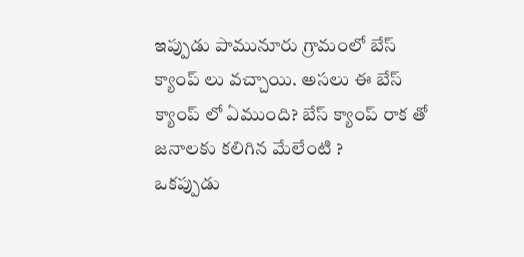ఇప్పుడు పామునూరు గ్రామంలో బేస్ క్యాంప్ లు వచ్చాయి. అసలు ఈ బేస్ క్యాంప్ లో ఏముంది? బేస్ క్యాంప్ రాక తో జనాలకు కలిగిన మేలేంటి ?
ఒకప్పుడు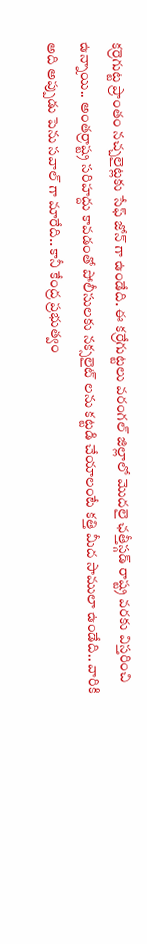కర్రెగుట్ట ప్రాంతం నచ్చలైట్లకు సేఫ్ జోన్ గా ఉండేది. ఈ కర్రేగుట్టలు వరంగల్ జిల్లాలో మొదలై ఛత్తీస్గడ్ రాష్ట్ర వరకు విస్తరించి ఉన్నాయి.. అంతర్రాష్ట్ర సరిహద్దు కావడంతో పోలీసులకు నక్సలైట్ లను కట్టడి చేయాలంటే కత్తి మీద సాములా ఉండేది.. వారికి అది అప్పుడు పెను సవాల్ గా మారేది.. కానీ కేంద్ర ప్రభుత్వం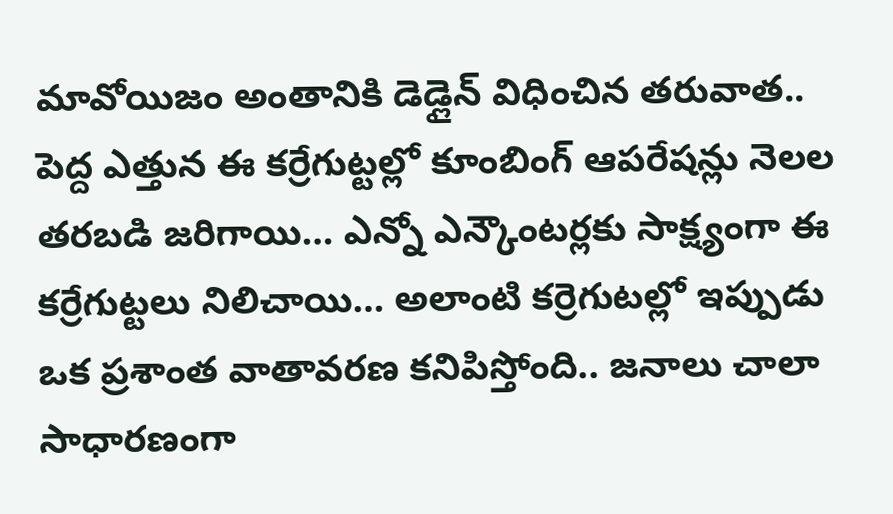మావోయిజం అంతానికి డెడ్లైన్ విధించిన తరువాత.. పెద్ద ఎత్తున ఈ కర్రేగుట్టల్లో కూంబింగ్ ఆపరేషన్లు నెలల తరబడి జరిగాయి… ఎన్నో ఎన్కౌంటర్లకు సాక్ష్యంగా ఈ కర్రేగుట్టలు నిలిచాయి… అలాంటి కర్రెగుటల్లో ఇప్పుడు ఒక ప్రశాంత వాతావరణ కనిపిస్తోంది.. జనాలు చాలా సాధారణంగా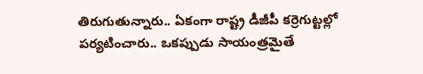తిరుగుతున్నారు.. ఏకంగా రాష్ట్ర డీజీపీ కర్రెగుట్టల్లో పర్యటించారు.. ఒకప్పుడు సాయంత్రమైతే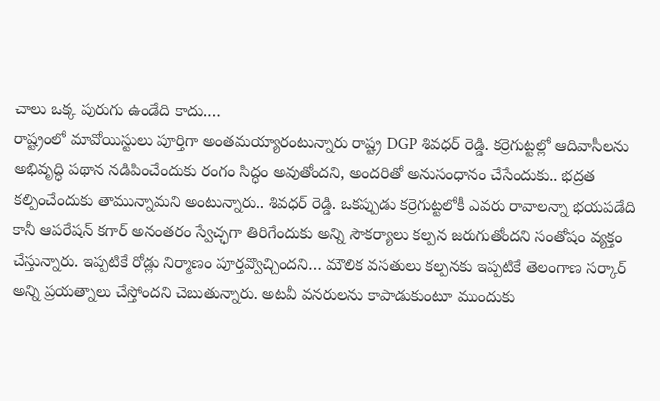చాలు ఒక్క పురుగు ఉండేది కాదు.…
రాష్ట్రంలో మావోయిస్టులు పూర్తిగా అంతమయ్యారంటున్నారు రాష్ట్ర DGP శివధర్ రెడ్డి. కర్రెగుట్టల్లో ఆదివాసీలను అభివృద్ధి పథాన నడిపించేందుకు రంగం సిద్ధం అవుతోందని, అందరితో అనుసంధానం చేసేందుకు.. భద్రత కల్పించేందుకు తామున్నామని అంటున్నారు.. శివధర్ రెడ్డి. ఒకప్పుడు కర్రెగుట్టలోకీ ఎవరు రావాలన్నా భయపడేది కానీ ఆపరేషన్ కగార్ అనంతరం స్వేచ్ఛగా తిరిగేందుకు అన్ని సౌకర్యాలు కల్పన జరుగుతోందని సంతోషం వ్యక్తం చేస్తున్నారు. ఇప్పటికే రోడ్లు నిర్మాణం పూర్తవ్వొచ్చిందని… మౌలిక వసతులు కల్పనకు ఇప్పటికే తెలంగాణ సర్కార్ అన్ని ప్రయత్నాలు చేస్తోందని చెబుతున్నారు. అటవీ వనరులను కాపాడుకుంటూ ముందుకు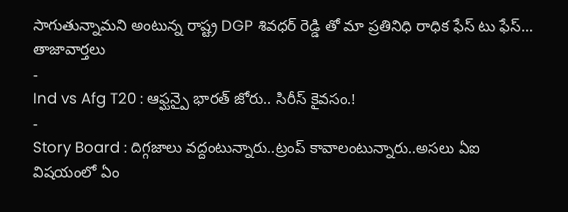సాగుతున్నామని అంటున్న రాష్ట్ర DGP శివధర్ రెడ్డి తో మా ప్రతినిధి రాధిక ఫేస్ టు ఫేస్…
తాజావార్తలు
-
Ind vs Afg T20 : ఆఫ్ఘన్పై భారత్ జోరు.. సిరీస్ కైవసం.!
-
Story Board : దిగ్గజాలు వద్దంటున్నారు..ట్రంప్ కావాలంటున్నారు..అసలు ఏఐ విషయంలో ఏం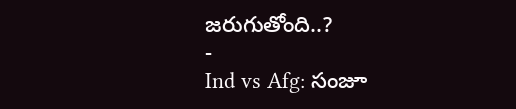జరుగుతోంది..?
-
Ind vs Afg: సంజూ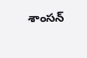శాంసన్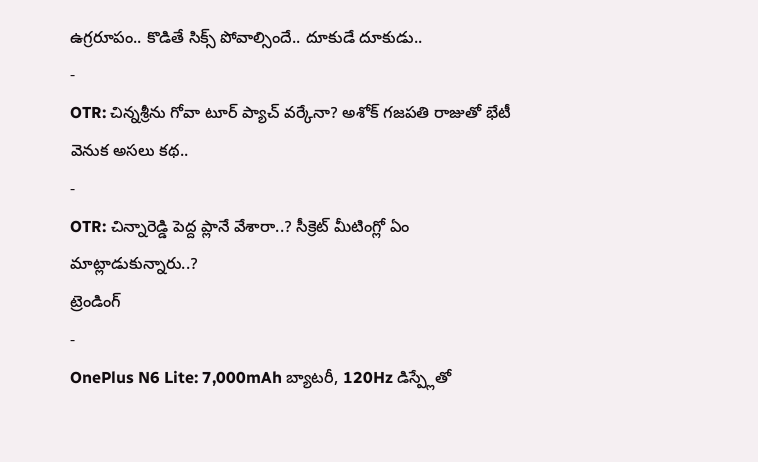ఉగ్రరూపం.. కొడితే సిక్స్ పోవాల్సిందే.. దూకుడే దూకుడు..
-
OTR: చిన్నశ్రీను గోవా టూర్ ప్యాచ్ వర్కేనా? అశోక్ గజపతి రాజుతో భేటీ వెనుక అసలు కథ..
-
OTR: చిన్నారెడ్డి పెద్ద ప్లానే వేశారా..? సీక్రెట్ మీటింగ్లో ఏం మాట్లాడుకున్నారు..?
ట్రెండింగ్
-
OnePlus N6 Lite: 7,000mAh బ్యాటరీ, 120Hz డిస్ప్లేతో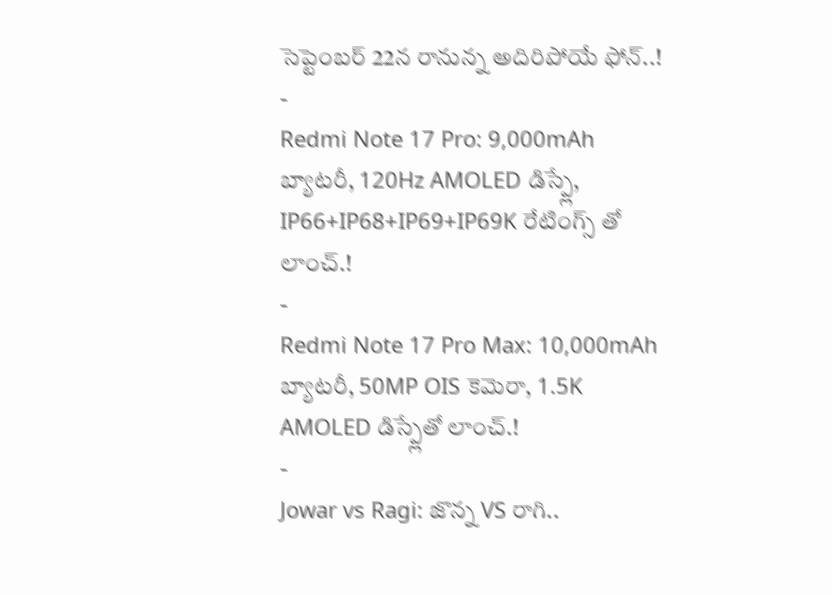సెప్టెంబర్ 22న రానున్న అదిరిపోయే ఫోన్..!
-
Redmi Note 17 Pro: 9,000mAh బ్యాటరీ, 120Hz AMOLED డిస్ప్లే, IP66+IP68+IP69+IP69K రేటింగ్స్ తో లాంచ్.!
-
Redmi Note 17 Pro Max: 10,000mAh బ్యాటరీ, 50MP OIS కెమెరా, 1.5K AMOLED డిస్ప్లేతో లాంచ్.!
-
Jowar vs Ragi: జొన్న VS రాగి..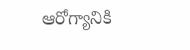ఆరోగ్యానికి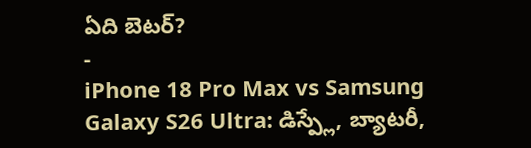ఏది బెటర్?
-
iPhone 18 Pro Max vs Samsung Galaxy S26 Ultra: డిస్ప్లే, బ్యాటరీ,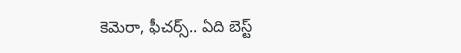కెమెరా, ఫీచర్స్.. ఏది బెస్ట్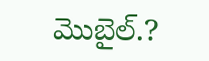మొబైల్.?